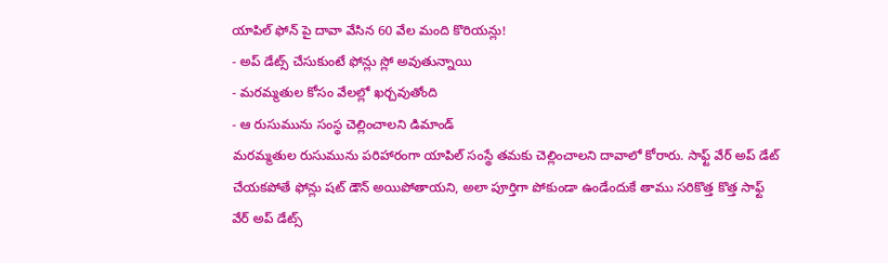యాపిల్ ఫోన్ పై దావా వేసిన 60 వేల మంది కొరియన్లు!
- అప్ డేట్స్ చేసుకుంటే ఫోన్లు స్లో అవుతున్నాయి
- మరమ్మతుల కోసం వేలల్లో ఖర్చవుతోంది
- ఆ రుసుమును సంస్థ చెల్లించాలని డిమాండ్
మరమ్మతుల రుసుమును పరిహారంగా యాపిల్ సంస్థే తమకు చెల్లించాలని దావాలో కోరారు. సాఫ్ట్ వేర్ అప్ డేట్ చేయకపోతే ఫోన్లు షట్ డౌన్ అయిపోతాయని, అలా పూర్తిగా పోకుండా ఉండేందుకే తాము సరికొత్త కొత్త సాఫ్ట్ వేర్ అప్ డేట్స్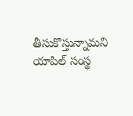తీసుకొస్తున్నామని యాపిల్ సంస్థ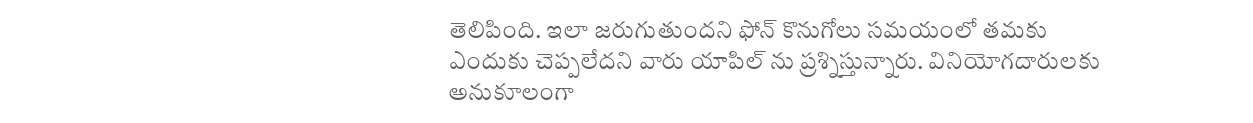తెలిపింది. ఇలా జరుగుతుందని ఫోన్ కొనుగోలు సమయంలో తమకు ఎందుకు చెప్పలేదని వారు యాపిల్ ను ప్రశ్నిస్తున్నారు. వినియోగదారులకు అనుకూలంగా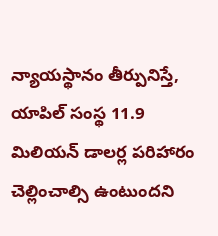న్యాయస్థానం తీర్పునిస్తే, యాపిల్ సంస్థ 11.9 మిలియన్ డాలర్ల పరిహారం చెల్లించాల్సి ఉంటుందని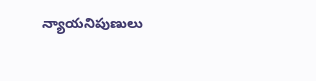న్యాయనిపుణులు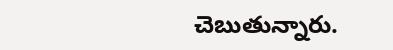చెబుతున్నారు.